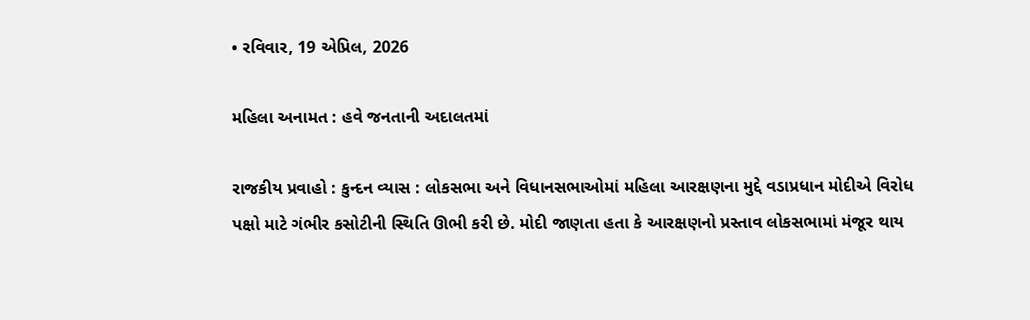• રવિવાર, 19 એપ્રિલ, 2026

મહિલા અનામત : હવે જનતાની અદાલતમાં

રાજકીય પ્રવાહો : કુન્દન વ્યાસ : લોકસભા અને વિધાનસભાઓમાં મહિલા આરક્ષણના મુદ્દે વડાપ્રધાન મોદીએ વિરોધ પક્ષો માટે ગંભીર કસોટીની સ્થિતિ ઊભી કરી છે. મોદી જાણતા હતા કે આરક્ષણનો પ્રસ્તાવ લોકસભામાં મંજૂર થાય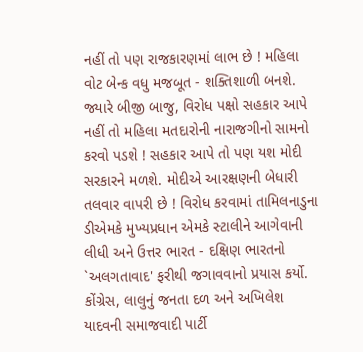નહીં તો પણ રાજકારણમાં લાભ છે ! મહિલા વોટ બેન્ક વધુ મજબૂત - શક્તિશાળી બનશે. જ્યારે બીજી બાજુ, વિરોધ પક્ષો સહકાર આપે નહીં તો મહિલા મતદારોની નારાજગીનો સામનો કરવો પડશે ! સહકાર આપે તો પણ યશ મોદી સરકારને મળશે. મોદીએ આરક્ષણની બેધારી તલવાર વાપરી છે ! વિરોધ કરવામાં તામિલનાડુના ડીએમકે મુખ્યપ્રધાન એમકે સ્ટાલીને આગેવાની લીધી અને ઉત્તર ભારત - દક્ષિણ ભારતનો `અલગતાવાદ' ફરીથી જગાવવાનો પ્રયાસ કર્યો. કોંગ્રેસ, લાલુનું જનતા દળ અને અખિલેશ યાદવની સમાજવાદી પાર્ટી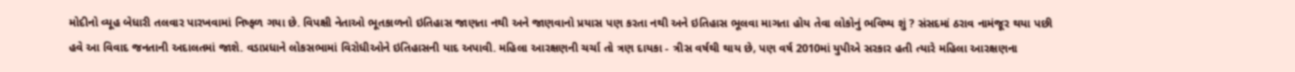મોદીનો વ્યૂહ બેધારી તલવાર પારખવામાં નિષ્ફળ ગયા છે. વિપક્ષી નેતાઓ ભૂતકાળનો ઇતિહાસ જાણતા નથી અને જાણવાનો પ્રયાસ પણ કરતા નથી અને ઇતિહાસ ભૂલવા માગતા હોય તેવા લોકોનું ભવિષ્ય શું ? સંસદમાં ઠરાવ નામંજૂર થયા પછી હવે આ વિવાદ જનતાની અદાલતમાં જાશે. વડાપ્રધાને લોકસભામાં વિરોધીઓને ઇતિહાસની યાદ અપાવી. મહિલા આરક્ષણની ચર્ચા તો ત્રણ દાયકા - ત્રીસ વર્ષથી થાય છે, પણ વર્ષ 2010માં યુપીએ સરકાર હતી ત્યારે મહિલા આરક્ષણના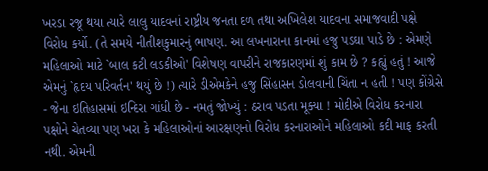ખરડા રજૂ થયા ત્યારે લાલુ યાદવનાં રાષ્ટ્રીય જનતા દળ તથા અખિલેશ યાદવના સમાજવાદી પક્ષે વિરોધ કર્યો. (તે સમયે નીતીશકુમારનું ભાષણ. આ લખનારાના કાનમાં હજુ પડઘા પાડે છે : એમણે મહિલાઓ માટે `બાલ કટી લડકીઓ' વિશેષણ વાપરીને રાજકારણમાં શું કામ છે ? કહ્યું હતું ! આજે એમનું `હૃદય પરિવર્તન' થયું છે !) ત્યારે ડીએમકેને હજુ સિંહાસન ડોલવાની ચિંતા ન હતી ! પણ કોંગ્રેસે - જેના ઇતિહાસમાં ઇન્દિરા ગાંધી છે - નમતું જોખ્યું : ઠરાવ પડતા મૂક્યા ! મોદીએ વિરોધ કરનારા પક્ષોને ચેતવ્યા પણ ખરા કે મહિલાઓનાં આરક્ષણનો વિરોધ કરનારાઓને મહિલાઓ કદી માફ કરતી નથી. એમની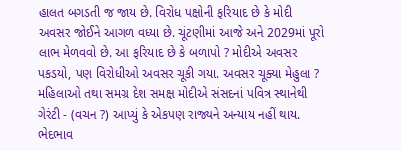હાલત બગડતી જ જાય છે. વિરોધ પક્ષોની ફરિયાદ છે કે મોદી અવસર જોઈને આગળ વધ્યા છે. ચૂંટણીમાં આજે અને 2029માં પૂરો લાભ મેળવવો છે. આ ફરિયાદ છે કે બળાપો ? મોદીએ અવસર પકડયો, પણ વિરોધીઓ અવસર ચૂકી ગયા. અવસર ચૂક્યા મેહુલા ? મહિલાઓ તથા સમગ્ર દેશ સમક્ષ મોદીએ સંસદનાં પવિત્ર સ્થાનેથી ગેરંટી - (વચન ?) આપ્યું કે એકપણ રાજ્યને અન્યાય નહીં થાય. ભેદભાવ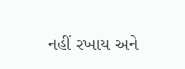નહીં રખાય અને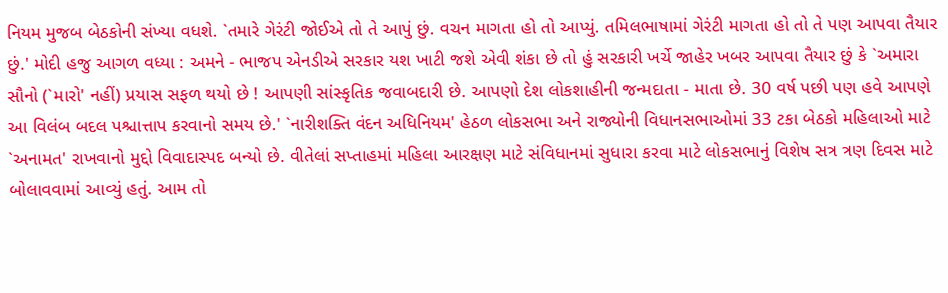નિયમ મુજબ બેઠકોની સંખ્યા વધશે. `તમારે ગેરંટી જોઈએ તો તે આપું છું. વચન માગતા હો તો આપ્યું. તમિલભાષામાં ગેરંટી માગતા હો તો તે પણ આપવા તૈયાર છું.' મોદી હજુ આગળ વધ્યા : અમને - ભાજપ એનડીએ સરકાર યશ ખાટી જશે એવી શંકા છે તો હું સરકારી ખર્ચે જાહેર ખબર આપવા તૈયાર છું કે `અમારા સૌનો (`મારો' નહીં) પ્રયાસ સફળ થયો છે ! આપણી સાંસ્કૃતિક જવાબદારી છે. આપણો દેશ લોકશાહીની જન્મદાતા - માતા છે. 30 વર્ષ પછી પણ હવે આપણે આ વિલંબ બદલ પશ્ચાત્તાપ કરવાનો સમય છે.' `નારીશક્તિ વંદન અધિનિયમ' હેઠળ લોકસભા અને રાજ્યોની વિધાનસભાઓમાં 33 ટકા બેઠકો મહિલાઓ માટે `અનામત' રાખવાનો મુદ્દો વિવાદાસ્પદ બન્યો છે. વીતેલાં સપ્તાહમાં મહિલા આરક્ષણ માટે સંવિધાનમાં સુધારા કરવા માટે લોકસભાનું વિશેષ સત્ર ત્રણ દિવસ માટે બોલાવવામાં આવ્યું હતું. આમ તો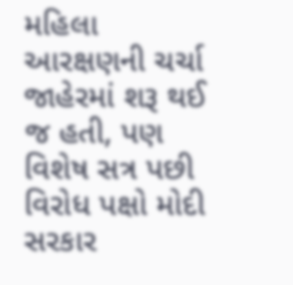મહિલા આરક્ષણની ચર્ચા જાહેરમાં શરૂ થઈ જ હતી, પણ વિશેષ સત્ર પછી વિરોધ પક્ષો મોદી સરકાર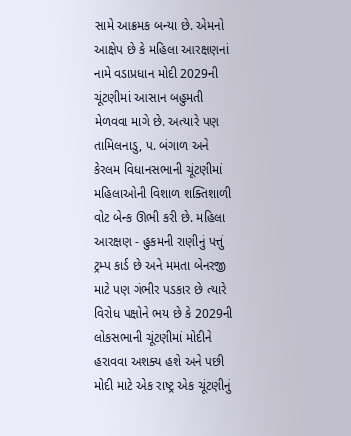સામે આક્રમક બન્યા છે. એમનો આક્ષેપ છે કે મહિલા આરક્ષણનાં નામે વડાપ્રધાન મોદી 2029ની ચૂંટણીમાં આસાન બહુમતી મેળવવા માગે છે. અત્યારે પણ તામિલનાડુ, પ. બંગાળ અને કેરલમ વિધાનસભાની ચૂંટણીમાં મહિલાઓની વિશાળ શક્તિશાળી વોટ બેન્ક ઊભી કરી છે. મહિલા આરક્ષણ - હુકમની રાણીનું પત્તું ટ્રમ્પ કાર્ડ છે અને મમતા બેનરજી માટે પણ ગંભીર પડકાર છે ત્યારે વિરોધ પક્ષોને ભય છે કે 2029ની લોકસભાની ચૂંટણીમાં મોદીને હરાવવા અશક્ય હશે અને પછી મોદી માટે એક રાષ્ટ્ર એક ચૂંટણીનું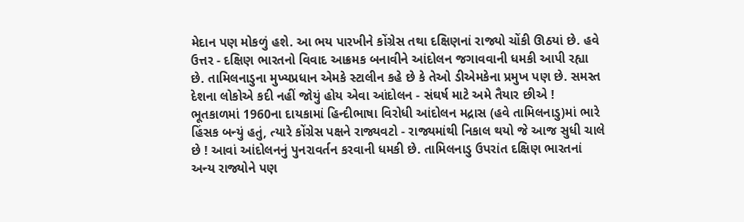મેદાન પણ મોકળું હશે. આ ભય પારખીને કોંગ્રેસ તથા દક્ષિણનાં રાજ્યો ચોંકી ઊઠયાં છે. હવે ઉત્તર - દક્ષિણ ભારતનો વિવાદ આક્રમક બનાવીને આંદોલન જગાવવાની ધમકી આપી રહ્યા છે. તામિલનાડુના મુખ્યપ્રધાન એમકે સ્ટાલીન કહે છે કે તેઓ ડીએમકેના પ્રમુખ પણ છે. સમસ્ત દેશના લોકોએ કદી નહીં જોયું હોય એવા આંદોલન - સંઘર્ષ માટે અમે તૈયાર છીએ ! ભૂતકાળમાં 1960ના દાયકામાં હિન્દીભાષા વિરોધી આંદોલન મદ્રાસ (હવે તામિલનાડુ)માં ભારે હિંસક બન્યું હતું, ત્યારે કોંગ્રેસ પક્ષને રાજ્યવટો - રાજ્યમાંથી નિકાલ થયો જે આજ સુધી ચાલે છે ! આવાં આંદોલનનું પુનરાવર્તન કરવાની ધમકી છે. તામિલનાડુ ઉપરાંત દક્ષિણ ભારતનાં અન્ય રાજ્યોને પણ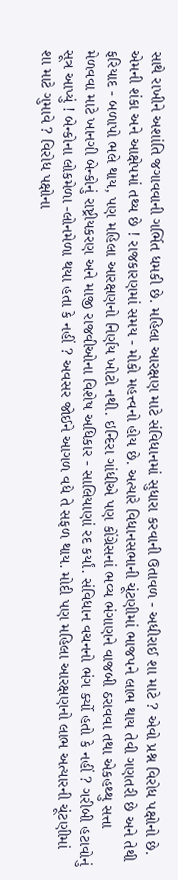સાથે રાખીને અશાંતિ જગાવવાની ગર્ભિત ધમકી છે. મહિલા આરક્ષણ માટે સંવિધાનમાં સુધારા કરવાની ઉતાવળ - અધીરાઈ શા માટે ? એવો પ્રશ્ન વિરોધ પક્ષોનો છે. એમની શંકા અને આક્ષેપમાં તથ્ય છે ! રાજકારણમાં સમય - મોકો મહત્ત્વનો હોય છે. અત્યારે વિધાનસભાની ચૂંટણીમાં ભાજપને લાભ થાય તેવી ગણતરી છે અને તેથી ફરિયાદ - બળાપો ભલે થાય, પણ મહિલા આરક્ષણનો નિર્ણય ખોટો નથી. ઇન્દિરા ગાંધીએ પણ કોંગ્રેસનાં ભવ્ય ભંગાણને વાજબી ઠરાવવા તથા એકહથ્થુ સત્તા મેળવવા માટે ખાનગી બેન્કોનું રાષ્ટ્રીયકરણ અને માજી રાજવીઓના વિશેષ અધિકાર - સાલિયાણાં રદ કર્યાં. સંવિધાન વચનનો ભંગ ર્ક્યો હતો કે નહીં ? ગરીબી હટાવોનું સૂત્ર આપ્યું ! બેન્કોના લોકમેળા -લોનમેળા થયા હતા કે નહીં ? અવસર જોઈને આગળ વધે તે સફળ થાય. મોદી પણ મહિલા આરક્ષણનો લાભ અત્યારની ચૂંટણીમાં શા માટે ગુમાવે ? વિરોધ પક્ષોના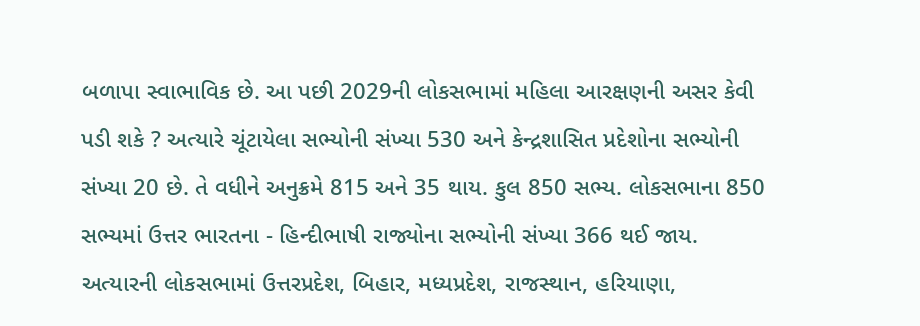બળાપા સ્વાભાવિક છે. આ પછી 2029ની લોકસભામાં મહિલા આરક્ષણની અસર કેવી પડી શકે ? અત્યારે ચૂંટાયેલા સભ્યોની સંખ્યા 530 અને કેન્દ્રશાસિત પ્રદેશોના સભ્યોની સંખ્યા 20 છે. તે વધીને અનુક્રમે 815 અને 35 થાય. કુલ 850 સભ્ય. લોકસભાના 850 સભ્યમાં ઉત્તર ભારતના - હિન્દીભાષી રાજ્યોના સભ્યોની સંખ્યા 366 થઈ જાય. અત્યારની લોકસભામાં ઉત્તરપ્રદેશ, બિહાર, મધ્યપ્રદેશ, રાજસ્થાન, હરિયાણા,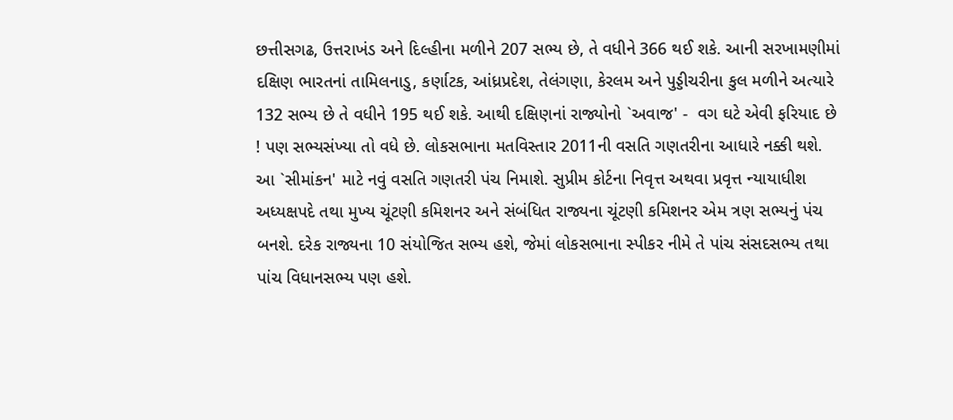છત્તીસગઢ, ઉત્તરાખંડ અને દિલ્હીના મળીને 207 સભ્ય છે, તે વધીને 366 થઈ શકે. આની સરખામણીમાં દક્ષિણ ભારતનાં તામિલનાડુ, કર્ણાટક, આંધ્રપ્રદેશ, તેલંગણા, કેરલમ અને પુડ્ડીચરીના કુલ મળીને અત્યારે 132 સભ્ય છે તે વધીને 195 થઈ શકે. આથી દક્ષિણનાં રાજ્યોનો `અવાજ' -  વગ ઘટે એવી ફરિયાદ છે ! પણ સભ્યસંખ્યા તો વધે છે. લોકસભાના મતવિસ્તાર 2011ની વસતિ ગણતરીના આધારે નક્કી થશે. આ `સીમાંકન' માટે નવું વસતિ ગણતરી પંચ નિમાશે. સુપ્રીમ કોર્ટના નિવૃત્ત અથવા પ્રવૃત્ત ન્યાયાધીશ અધ્યક્ષપદે તથા મુખ્ય ચૂંટણી કમિશનર અને સંબંધિત રાજ્યના ચૂંટણી કમિશનર એમ ત્રણ સભ્યનું પંચ બનશે. દરેક રાજ્યના 10 સંયોજિત સભ્ય હશે, જેમાં લોકસભાના સ્પીકર નીમે તે પાંચ સંસદસભ્ય તથા પાંચ વિધાનસભ્ય પણ હશે.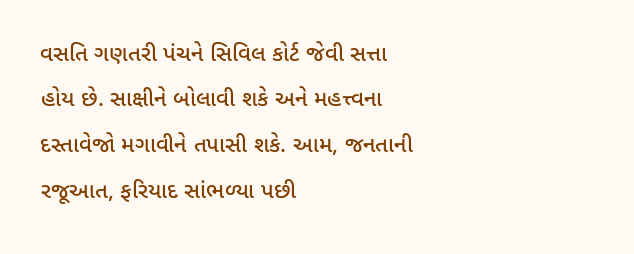વસતિ ગણતરી પંચને સિવિલ કોર્ટ જેવી સત્તા હોય છે. સાક્ષીને બોલાવી શકે અને મહત્ત્વના દસ્તાવેજો મગાવીને તપાસી શકે. આમ, જનતાની રજૂઆત, ફરિયાદ સાંભળ્યા પછી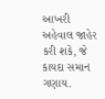આખરી અહેવાલ જાહેર કરી શકે, જે કાયદા સમાન ગણાય.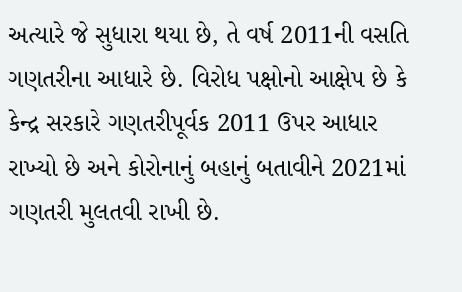અત્યારે જે સુધારા થયા છે, તે વર્ષ 2011ની વસતિ ગણતરીના આધારે છે. વિરોધ પક્ષોનો આક્ષેપ છે કે કેન્દ્ર સરકારે ગણતરીપૂર્વક 2011 ઉપર આધાર રાખ્યો છે અને કોરોનાનું બહાનું બતાવીને 2021માં ગણતરી મુલતવી રાખી છે.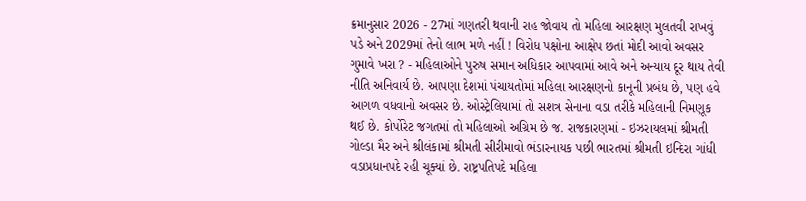ક્રમાનુસાર 2026 - 27માં ગણતરી થવાની રાહ જોવાય તો મહિલા આરક્ષણ મુલતવી રાખવું પડે અને 2029માં તેનો લાભ મળે નહીં ! વિરોધ પક્ષોના આક્ષેપ છતાં મોદી આવો અવસર ગુમાવે ખરા ? - મહિલાઓને પુરુષ સમાન અધિકાર આપવામાં આવે અને અન્યાય દૂર થાય તેવી નીતિ અનિવાર્ય છે. આપણા દેશમાં પંચાયતોમાં મહિલા આરક્ષણનો કાનૂની પ્રબંધ છે, પણ હવે આગળ વધવાનો અવસર છે. ઓસ્ટ્રેલિયામાં તો સશત્ર સેનાના વડા તરીકે મહિલાની નિમણૂક થઈ છે. કોર્પોરેટ જગતમાં તો મહિલાઓ અગ્રિમ છે જ. રાજકારણમાં - ઇઝરાયલમાં શ્રીમતી ગોલ્ડા મૈર અને શ્રીલંકામાં શ્રીમતી સીરીમાવો ભંડારનાયક પછી ભારતમાં શ્રીમતી ઇન્દિરા ગાંધી વડાપ્રધાનપદે રહી ચૂક્યાં છે. રાષ્ટ્રપતિપદે મહિલા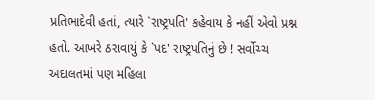પ્રતિભાદેવી હતાં, ત્યારે `રાષ્ટ્રપતિ' કહેવાય કે નહીં એવો પ્રશ્ન હતો. આખરે ઠરાવાયું કે `પદ' રાષ્ટ્રપતિનું છે ! સર્વોચ્ચ અદાલતમાં પણ મહિલા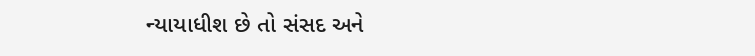ન્યાયાધીશ છે તો સંસદ અને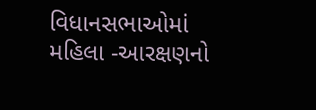વિધાનસભાઓમાં મહિલા -આરક્ષણનો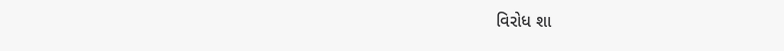વિરોધ શા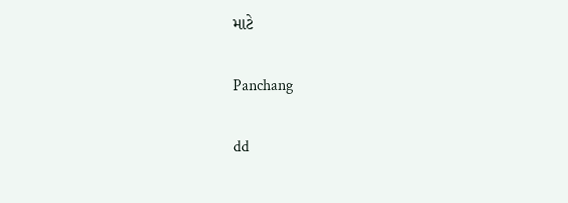માટે

Panchang

dd